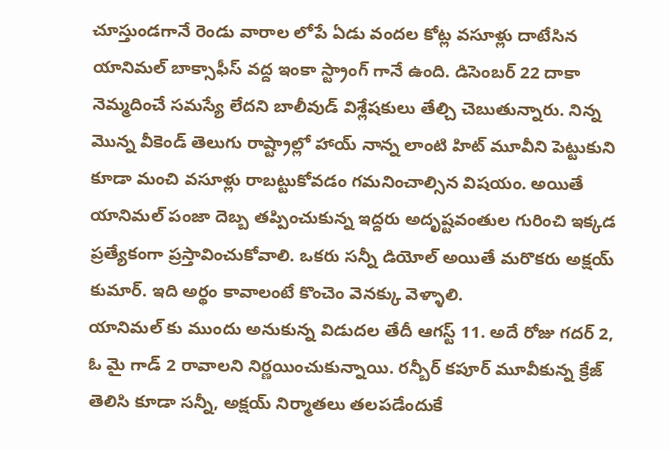చూస్తుండగానే రెండు వారాల లోపే ఏడు వందల కోట్ల వసూళ్లు దాటేసిన యానిమల్ బాక్సాఫీస్ వద్ద ఇంకా స్ట్రాంగ్ గానే ఉంది. డిసెంబర్ 22 దాకా నెమ్మదించే సమస్యే లేదని బాలీవుడ్ విశ్లేషకులు తేల్చి చెబుతున్నారు. నిన్న మొన్న వీకెండ్ తెలుగు రాష్ట్రాల్లో హాయ్ నాన్న లాంటి హిట్ మూవీని పెట్టుకుని కూడా మంచి వసూళ్లు రాబట్టుకోవడం గమనించాల్సిన విషయం. అయితే యానిమల్ పంజా దెబ్బ తప్పించుకున్న ఇద్దరు అదృష్టవంతుల గురించి ఇక్కడ ప్రత్యేకంగా ప్రస్తావించుకోవాలి. ఒకరు సన్నీ డియోల్ అయితే మరొకరు అక్షయ్ కుమార్. ఇది అర్థం కావాలంటే కొంచెం వెనక్కు వెళ్ళాలి.
యానిమల్ కు ముందు అనుకున్న విడుదల తేదీ ఆగస్ట్ 11. అదే రోజు గదర్ 2, ఓ మై గాడ్ 2 రావాలని నిర్ణయించుకున్నాయి. రన్బీర్ కపూర్ మూవీకున్న క్రేజ్ తెలిసి కూడా సన్నీ, అక్షయ్ నిర్మాతలు తలపడేందుకే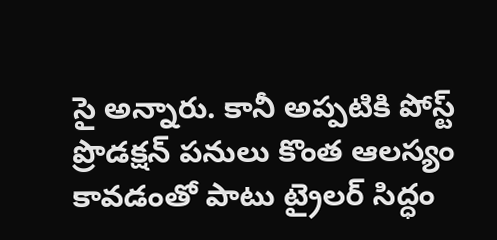సై అన్నారు. కానీ అప్పటికి పోస్ట్ ప్రొడక్షన్ పనులు కొంత ఆలస్యం కావడంతో పాటు ట్రైలర్ సిద్ధం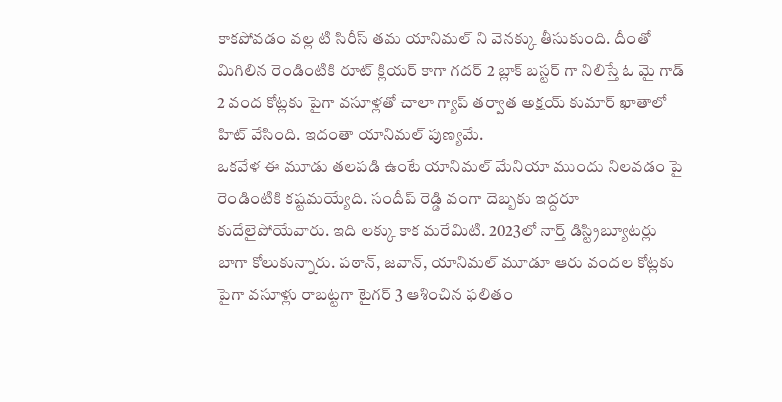కాకపోవడం వల్ల టి సిరీస్ తమ యానిమల్ ని వెనక్కు తీసుకుంది. దీంతో మిగిలిన రెండింటికి రూట్ క్లియర్ కాగా గదర్ 2 బ్లాక్ బస్టర్ గా నిలిస్తే ఓ మై గాడ్ 2 వంద కోట్లకు పైగా వసూళ్లతో చాలా గ్యాప్ తర్వాత అక్షయ్ కుమార్ ఖాతాలో హిట్ వేసింది. ఇదంతా యానిమల్ పుణ్యమే.
ఒకవేళ ఈ మూడు తలపడి ఉంటే యానిమల్ మేనియా ముందు నిలవడం పై రెండింటికి కష్టమయ్యేది. సందీప్ రెడ్డి వంగా దెబ్బకు ఇద్దరూ కుదేలైపోయేవారు. ఇది లక్కు కాక మరేమిటి. 2023లో నార్త్ డిస్ట్రిబ్యూటర్లు బాగా కోలుకున్నారు. పఠాన్, జవాన్, యానిమల్ మూడూ ఆరు వందల కోట్లకు పైగా వసూళ్లు రాబట్టగా టైగర్ 3 ఆశించిన ఫలితం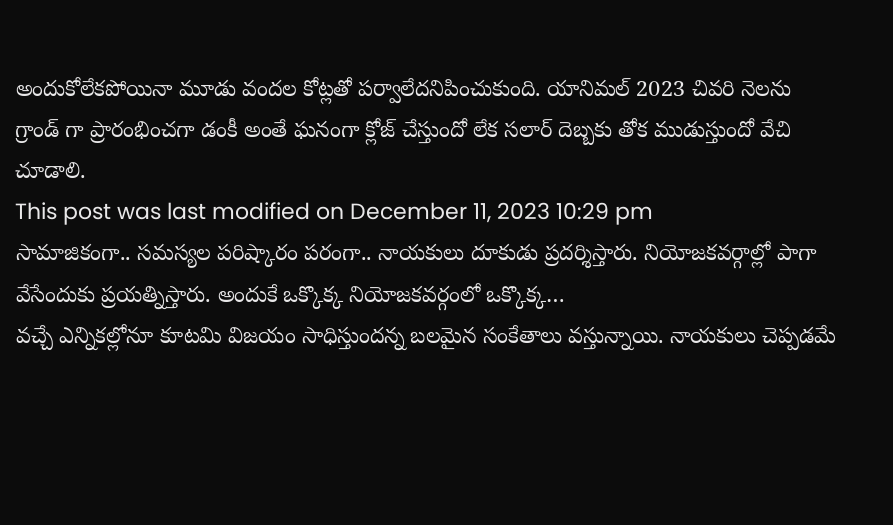అందుకోలేకపోయినా మూడు వందల కోట్లతో పర్వాలేదనిపించుకుంది. యానిమల్ 2023 చివరి నెలను గ్రాండ్ గా ప్రారంభించగా డంకీ అంతే ఘనంగా క్లోజ్ చేస్తుందో లేక సలార్ దెబ్బకు తోక ముడుస్తుందో వేచి చూడాలి.
This post was last modified on December 11, 2023 10:29 pm
సామాజికంగా.. సమస్యల పరిష్కారం పరంగా.. నాయకులు దూకుడు ప్రదర్శిస్తారు. నియోజకవర్గాల్లో పాగా వేసేందుకు ప్రయత్నిస్తారు. అందుకే ఒక్కొక్క నియోజకవర్గంలో ఒక్కొక్క…
వచ్చే ఎన్నికల్లోనూ కూటమి విజయం సాధిస్తుందన్న బలమైన సంకేతాలు వస్తున్నాయి. నాయకులు చెప్పడమే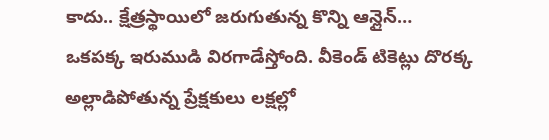కాదు.. క్షేత్రస్థాయిలో జరుగుతున్న కొన్ని ఆన్లైన్…
ఒకపక్క ఇరుముడి విరగాడేస్తోంది. వీకెండ్ టికెట్లు దొరక్క అల్లాడిపోతున్న ప్రేక్షకులు లక్షల్లో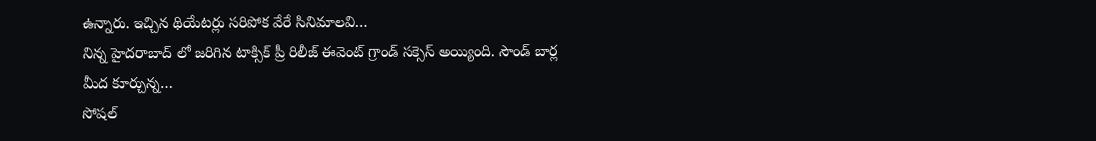ఉన్నారు. ఇచ్చిన థియేటర్లు సరిపోక వేరే సినిమాలవి…
నిన్న హైదరాబాద్ లో జరిగిన టాక్సిక్ ప్రీ రిలీజ్ ఈవెంట్ గ్రాండ్ సక్సెస్ అయ్యింది. సౌండ్ బార్ల మీద కూర్చున్న…
సోషల్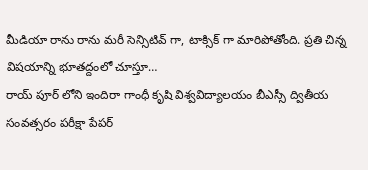మీడియా రాను రాను మరీ సెన్సిటివ్ గా, టాక్సిక్ గా మారిపోతోంది. ప్రతి చిన్న విషయాన్ని భూతద్దంలో చూస్తూ…
రాయ్ పూర్ లోని ఇందిరా గాంధీ కృషి విశ్వవిద్యాలయం బీఎస్సీ ద్వితీయ సంవత్సరం పరీక్షా పేపర్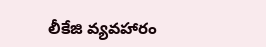లీకేజి వ్యవహారం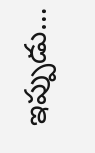ఇప్పుడు…